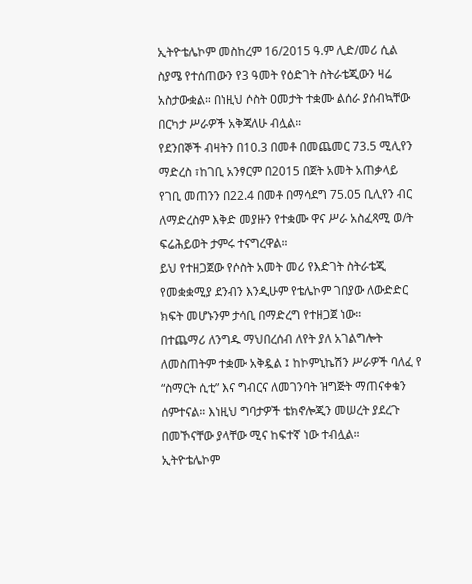ኢትዮቴሌኮም መስከረም 16/2015 ዓ.ም ሊድ/መሪ ሲል ስያሜ የተሰጠውን የ3 ዓመት የዕድገት ስትራቴጂውን ዛሬ አስታውቋል። በነዚህ ሶስት ዐመታት ተቋሙ ልሰራ ያሰብኳቸው በርካታ ሥራዎች አቅጃለሁ ብሏል።
የደንበኞች ብዛትን በ10.3 በመቶ በመጨመር 73.5 ሚሊየን ማድረስ ፣ከገቢ አንፃርም በ2015 በጀት አመት አጠቃላይ የገቢ መጠንን በ22.4 በመቶ በማሳደግ 75.05 ቢሊየን ብር ለማድረስም እቅድ መያዙን የተቋሙ ዋና ሥራ አስፈጻሚ ወ/ት ፍሬሕይወት ታምሩ ተናግረዋል።
ይህ የተዘጋጀው የሶስት አመት መሪ የእድገት ስትራቴጂ የመቋቋሚያ ደንብን እንዲሁም የቴሌኮም ገበያው ለውድድር ክፍት መሆኑንም ታሳቢ በማድረግ የተዘጋጀ ነው።
በተጨማሪ ለንግዱ ማህበረሰብ ለየት ያለ አገልግሎት ለመስጠትም ተቋሙ አቅዷል ፤ ከኮምኒኬሽን ሥራዎች ባለፈ የ “ስማርት ሲቲ” እና ግብርና ለመገንባት ዝግጅት ማጠናቀቁን ሰምተናል። እነዚህ ግባታዎች ቴክኖሎጂን መሠረት ያደረጉ በመኾናቸው ያላቸው ሚና ከፍተኛ ነው ተብሏል።
ኢትዮቴሌኮም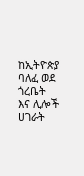ከኢትዮጵያ ባለፈ ወደ ጎረቤት እና ሊሎች ሀገራት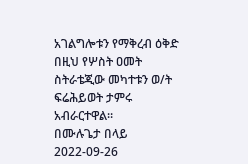አገልግሎቱን የማቅረብ ዕቅድ በዚህ የሦስት ዐመት ስትራቴጂው መካተቱን ወ/ት ፍሬሕይወት ታምሩ አብራርተዋል።
በሙሉጌታ በላይ
2022-09-26